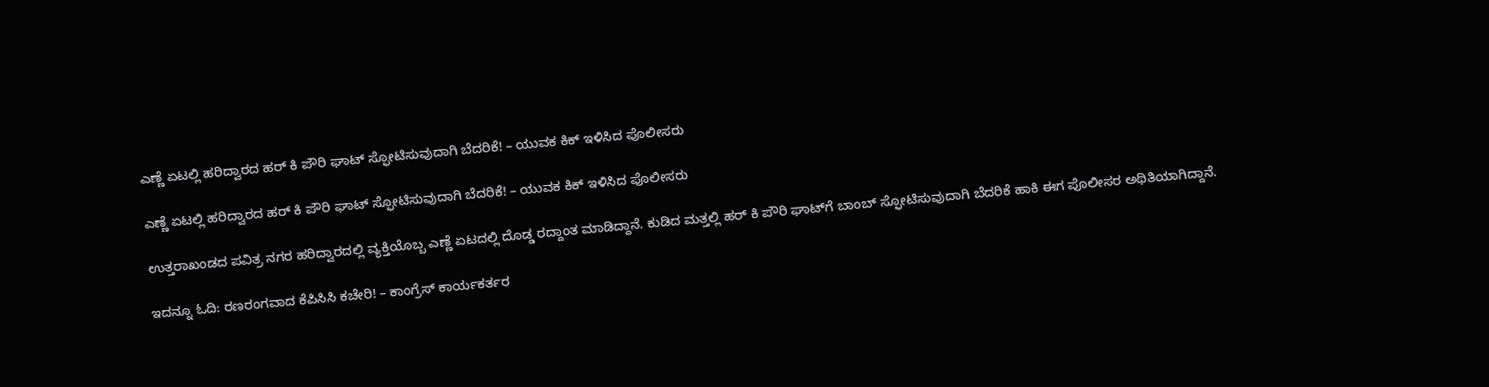ಎಣ್ಣೆ ಏಟಲ್ಲಿ ಹರಿದ್ವಾರದ ಹರ್ ಕಿ ಪೌರಿ ಘಾಟ್‌ ಸ್ಫೋಟಿಸುವುದಾಗಿ ಬೆದರಿಕೆ! – ಯುವಕ ಕಿಕ್‌ ಇಳಿಸಿದ ಪೊಲೀಸರು

ಎಣ್ಣೆ ಏಟಲ್ಲಿ ಹರಿದ್ವಾರದ ಹರ್ ಕಿ ಪೌರಿ ಘಾಟ್‌ ಸ್ಫೋಟಿಸುವುದಾಗಿ ಬೆದರಿಕೆ! – ಯುವಕ ಕಿಕ್‌ ಇಳಿಸಿದ ಪೊಲೀಸರು

ಉತ್ತರಾಖಂಡದ ಪವಿತ್ರ ನಗರ ಹರಿದ್ವಾರದಲ್ಲಿ ವ್ಯಕ್ತಿಯೊಬ್ಬ ಎಣ್ಣೆ ಏಟದಲ್ಲಿ ದೊಡ್ಡ ರದ್ದಾಂತ ಮಾಡಿದ್ದಾನೆ. ಕುಡಿದ ಮತ್ತಲ್ಲಿ ಹರ್ ಕಿ ಪೌರಿ ಘಾಟ್‌ಗೆ ಬಾಂಬ್ ಸ್ಫೋಟಿಸುವುದಾಗಿ ಬೆದರಿಕೆ ಹಾಕಿ ಈಗ ಪೊಲೀಸರ ಅಥಿತಿಯಾಗಿದ್ದಾನೆ.

ಇದನ್ನೂ ಓದಿ: ರಣರಂಗವಾದ ಕೆಪಿಸಿಸಿ ಕಚೇರಿ! – ಕಾಂಗ್ರೆಸ್ ಕಾರ್ಯಕರ್ತರ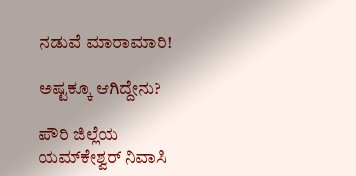ನಡುವೆ ಮಾರಾಮಾರಿ!

ಅಷ್ಟಕ್ಕೂ ಆಗಿದ್ದೇನು?

ಪೌರಿ ಜಿಲ್ಲೆಯ ಯಮ್‌ಕೇಶ್ವರ್ ನಿವಾಸಿ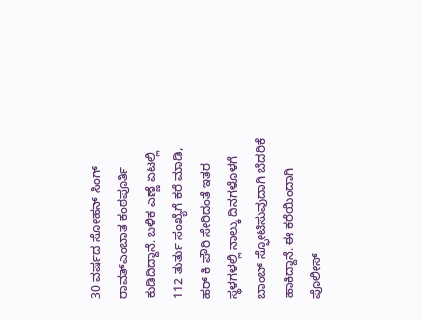30 ವರ್ಷದ ಸೋಹನ್ ಸಿಂಗ್ ರಾವತ್ಎಂಬಾತ ಕಂಠಪೂರ್ತಿ ಕುಡಿದಿದ್ದಾನೆ. ಬಳಿಕ ಎಣ್ಣೆ ಏಟಲ್ಲಿ 112 ತುರ್ತು ಸಂಖ್ಯೆಗೆ ಕರೆ ಮಾಡಿ, ಹರ್ ಕಿ ಪೌರಿ ಸೇರಿದಂತೆ ಇತರ ಸ್ಥಳಗಳಲ್ಲಿ ನಾಲ್ಕು ದಿನಗಳೊಳಗೆ ಬಾಂಬ್ ಸ್ಫೋಟಿಸುವುದಾಗಿ ಬೆದರಿಕೆ ಹಾಕಿದ್ದಾನೆ. ಈ ಕರೆಯಿಂದಾಗಿ ಪೊಲೀಸ್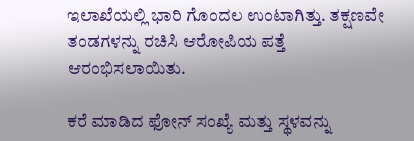ಇಲಾಖೆಯಲ್ಲಿ ಭಾರಿ ಗೊಂದಲ ಉಂಟಾಗಿತ್ತು. ತಕ್ಷಣವೇ ತಂಡಗಳನ್ನು ರಚಿಸಿ ಆರೋಪಿಯ ಪತ್ತೆ ಆರಂಭಿಸಲಾಯಿತು.

ಕರೆ ಮಾಡಿದ ಫೋನ್ ಸಂಖ್ಯೆ ಮತ್ತು ಸ್ಥಳವನ್ನು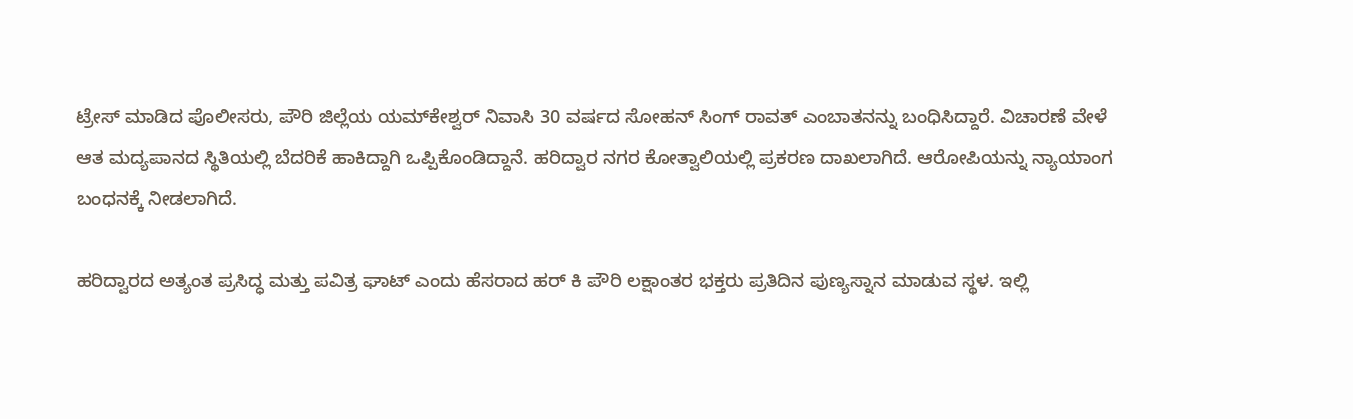ಟ್ರೇಸ್ ಮಾಡಿದ ಪೊಲೀಸರು, ಪೌರಿ ಜಿಲ್ಲೆಯ ಯಮ್‌ಕೇಶ್ವರ್ ನಿವಾಸಿ 30 ವರ್ಷದ ಸೋಹನ್ ಸಿಂಗ್ ರಾವತ್ ಎಂಬಾತನನ್ನು ಬಂಧಿಸಿದ್ದಾರೆ. ವಿಚಾರಣೆ ವೇಳೆ ಆತ ಮದ್ಯಪಾನದ ಸ್ಥಿತಿಯಲ್ಲಿ ಬೆದರಿಕೆ ಹಾಕಿದ್ದಾಗಿ ಒಪ್ಪಿಕೊಂಡಿದ್ದಾನೆ. ಹರಿದ್ವಾರ ನಗರ ಕೋತ್ವಾಲಿಯಲ್ಲಿ ಪ್ರಕರಣ ದಾಖಲಾಗಿದೆ. ಆರೋಪಿಯನ್ನು ನ್ಯಾಯಾಂಗ ಬಂಧನಕ್ಕೆ ನೀಡಲಾಗಿದೆ.

ಹರಿದ್ವಾರದ ಅತ್ಯಂತ ಪ್ರಸಿದ್ಧ ಮತ್ತು ಪವಿತ್ರ ಘಾಟ್ ಎಂದು ಹೆಸರಾದ ಹರ್ ಕಿ ಪೌರಿ ಲಕ್ಷಾಂತರ ಭಕ್ತರು ಪ್ರತಿದಿನ ಪುಣ್ಯಸ್ನಾನ ಮಾಡುವ ಸ್ಥಳ. ಇಲ್ಲಿ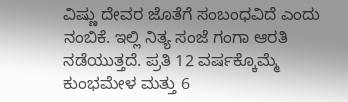ವಿಷ್ಣು ದೇವರ ಜೊತೆಗೆ ಸಂಬಂಧವಿದೆ ಎಂದು ನಂಬಿಕೆ. ಇಲ್ಲಿ ನಿತ್ಯ ಸಂಜೆ ಗಂಗಾ ಆರತಿ ನಡೆಯುತ್ತದೆ. ಪ್ರತಿ 12 ವರ್ಷಕ್ಕೊಮ್ಮೆ ಕುಂಭಮೇಳ ಮತ್ತು 6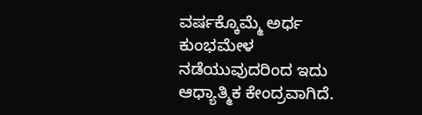ವರ್ಷಕ್ಕೊಮ್ಮೆ ಅರ್ಧ ಕುಂಭಮೇಳ ನಡೆಯುವುದರಿಂದ ಇದು ಆಧ್ಯಾತ್ಮಿಕ ಕೇಂದ್ರವಾಗಿದೆ.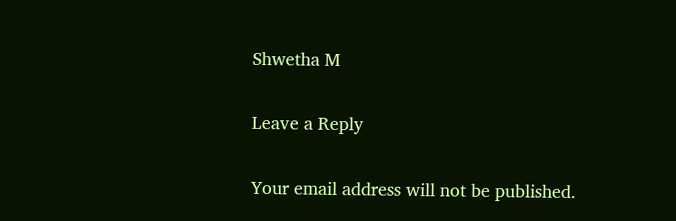Shwetha M

Leave a Reply

Your email address will not be published.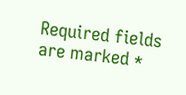Required fields are marked *